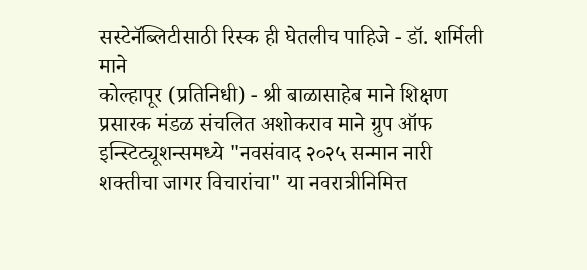सस्टेनॅब्लिटीसाठी रिस्क ही घेतलीच पाहिजे - डॉ. शर्मिली माने
कोल्हापूर (प्रतिनिधी) - श्री बाळासाहेब माने शिक्षण प्रसारक मंडळ संचलित अशोकराव माने ग्रुप ऑफ इन्स्टिट्यूशन्समध्ये "नवसंवाद २०२५ सन्मान नारी शक्तीचा जागर विचारांचा" या नवरात्रीनिमित्त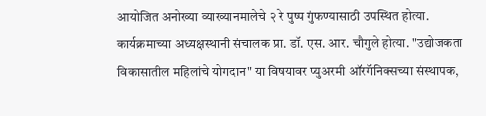आयोजित अनोख्या व्याख्यानमालेचे २ रे पुष्प गुंफण्यासाठी उपस्थित होत्या. कार्यक्रमाच्या अध्यक्षस्थानी संचालक प्रा. डॉ. एस. आर. चौगुले होत्या. "उद्योजकता विकासातील महिलांचे योगदान" या विषयावर प्युअरमी ऑरगॅनिक्सच्या संस्थापक,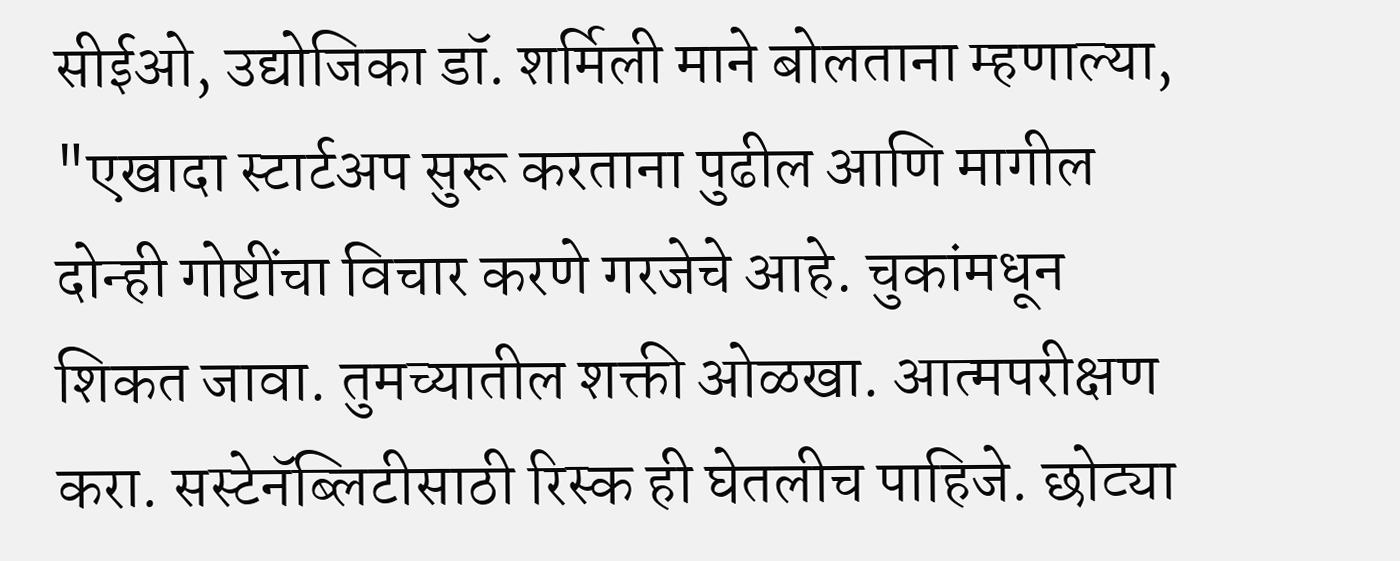सीईओ, उद्योजिका डॉ. शर्मिली माने बोलताना म्हणाल्या, "एखादा स्टार्टअप सुरू करताना पुढील आणि मागील दोन्ही गोष्टींचा विचार करणे गरजेचे आहे. चुकांमधून शिकत जावा. तुमच्यातील शक्ती ओळखा. आत्मपरीक्षण करा. सस्टेनॅब्लिटीसाठी रिस्क ही घेतलीच पाहिजे. छोट्या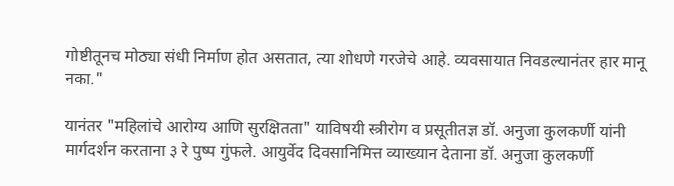गोष्टीतूनच मोठ्या संधी निर्माण होत असतात, त्या शोधणे गरजेचे आहे. व्यवसायात निवडल्यानंतर हार मानू नका."

यानंतर "महिलांचे आरोग्य आणि सुरक्षितता" याविषयी स्त्रीरोग व प्रसूतीतज्ञ डॉ. अनुजा कुलकर्णी यांनी मार्गदर्शन करताना ३ रे पुष्प गुंफले. आयुर्वेद दिवसानिमित्त व्याख्यान देताना डॉ. अनुजा कुलकर्णी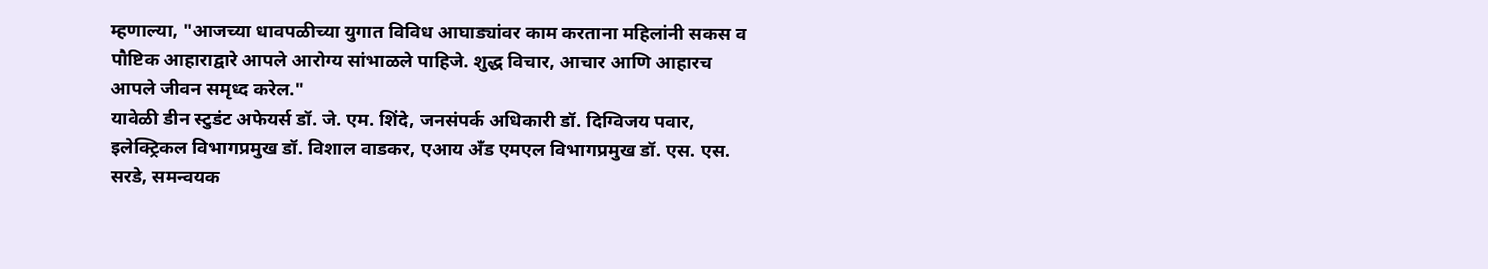म्हणाल्या, "आजच्या धावपळीच्या युगात विविध आघाड्यांवर काम करताना महिलांनी सकस व पौष्टिक आहाराद्वारे आपले आरोग्य सांभाळले पाहिजे. शुद्ध विचार, आचार आणि आहारच आपले जीवन समृध्द करेल."
यावेळी डीन स्टुडंट अफेयर्स डॉ. जे. एम. शिंदे, जनसंपर्क अधिकारी डॉ. दिग्विजय पवार, इलेक्ट्रिकल विभागप्रमुख डॉ. विशाल वाडकर, एआय अँड एमएल विभागप्रमुख डॉ. एस. एस. सरडे, समन्वयक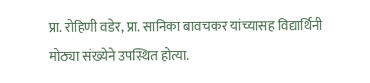प्रा. रोहिणी वडेर, प्रा. सानिका बावचकर यांच्यासह विद्यार्थिनी मोठ्या संख्येने उपस्थित होत्या.